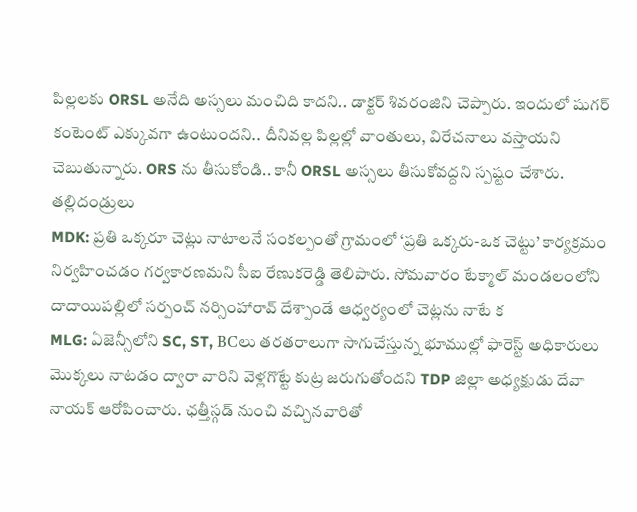పిల్లలకు ORSL అనేది అస్సలు మంచిది కాదని.. డాక్టర్ శివరంజిని చెప్పారు. ఇందులో షుగర్ కంటెంట్ ఎక్కువగా ఉంటుందని.. దీనివల్ల పిల్లల్లో వాంతులు, విరేచనాలు వస్తాయని చెబుతున్నారు. ORS ను తీసుకోండి.. కానీ ORSL అస్సలు తీసుకోవద్దని స్పష్టం చేశారు. తల్లిదండ్రులు
MDK: ప్రతి ఒక్కరూ చెట్లు నాటాలనే సంకల్పంతో గ్రామంలో ‘ప్రతి ఒక్కరు-ఒక చెట్టు’ కార్యక్రమం నిర్వహించడం గర్వకారణమని సీఐ రేణుకరెడ్డి తెలిపారు. సోమవారం టేక్మాల్ మండలంలోని దాదాయిపల్లిలో సర్పంచ్ నర్సింహారావ్ దేశ్పాండే ఆధ్వర్యంలో చెట్లను నాటే క
MLG: ఏజెన్సీలోని SC, ST, BCలు తరతరాలుగా సాగుచేస్తున్న భూముల్లో ఫారెస్ట్ అధికారులు మొక్కలు నాటడం ద్వారా వారిని వెళ్లగొట్టే కుట్ర జరుగుతోందని TDP జిల్లా అధ్యక్షుడు దేవా నాయక్ ఆరోపించారు. ఛత్తీస్గడ్ నుంచి వచ్చినవారితో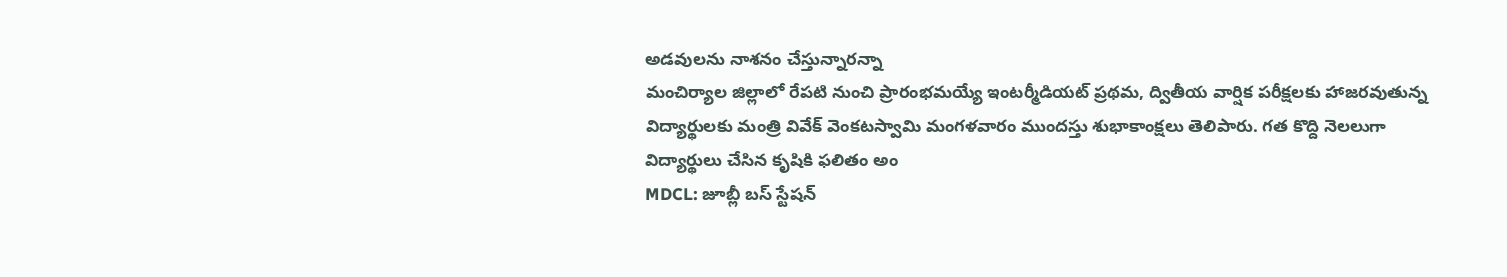అడవులను నాశనం చేస్తున్నారన్నా
మంచిర్యాల జిల్లాలో రేపటి నుంచి ప్రారంభమయ్యే ఇంటర్మీడియట్ ప్రథమ, ద్వితీయ వార్షిక పరీక్షలకు హాజరవుతున్న విద్యార్థులకు మంత్రి వివేక్ వెంకటస్వామి మంగళవారం ముందస్తు శుభాకాంక్షలు తెలిపారు. గత కొద్ది నెలలుగా విద్యార్థులు చేసిన కృషికి ఫలితం అం
MDCL: జూబ్లీ బస్ స్టేషన్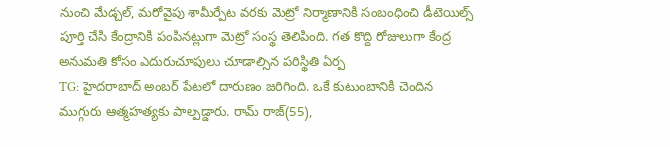నుంచి మేడ్చల్, మరోవైపు శామీర్పేట వరకు మెట్రో నిర్మాణానికి సంబంధించి డీటెయిల్స్ పూర్తి చేసి కేంద్రానికి పంపినట్లుగా మెట్రో సంస్థ తెలిపింది. గత కొద్ది రోజులుగా కేంద్ర అనుమతి కోసం ఎదురుచూపులు చూడాల్సిన పరిస్థితి ఏర్ప
TG: హైదరాబాద్ అంబర్ పేటలో దారుణం జరిగింది. ఒకే కుటుంబానికి చెందిన ముగ్గురు ఆత్మహత్యకు పాల్పడ్డారు. రామ్ రాజ్(55),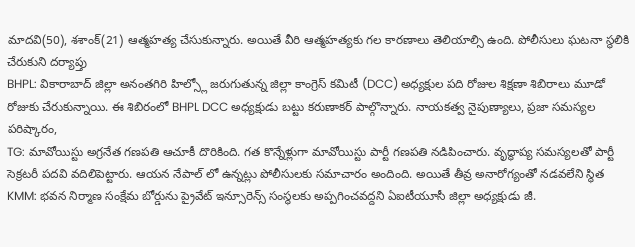మాదవి(50), శశాంక్(21) ఆత్మహత్య చేసుకున్నారు. అయితే వీరి ఆత్మహత్యకు గల కారణాలు తెలియాల్సి ఉంది. పోలీసులు ఘటనా స్థలికి చేరుకుని దర్యాప్తు
BHPL: వికారాబాద్ జిల్లా అనంతగిరి హిల్స్లో జరుగుతున్న జిల్లా కాంగ్రెస్ కమిటీ (DCC) అధ్యక్షుల పది రోజుల శిక్షణా శిబిరాలు మూడో రోజుకు చేరుకున్నాయి. ఈ శిబిరంలో BHPL DCC అధ్యక్షుడు బట్టు కరుణాకర్ పాల్గొన్నారు. నాయకత్వ నైపుణ్యాలు, ప్రజా సమస్యల పరిష్కారం,
TG: మావోయిస్టు అగ్రనేత గణపతి ఆచూకీ దొరికింది. గత కొన్నేళ్లుగా మావోయిస్టు పార్టీ గణపతి నడిపించారు. వృద్ధాప్య సమస్యలతో పార్టీ సెక్రటరీ పదవి వదిలిపెట్టారు. ఆయన నేపాల్ లో ఉన్నట్లు పోలీసులకు సమాచారం అందింది. అయితే తీవ్ర అనారోగ్యంతో నడవలేని స్థిత
KMM: భవన నిర్మాణ సంక్షేమ బోర్డును ప్రైవేట్ ఇన్సూరెన్స్ సంస్థలకు అప్పగించవద్దని ఏఐటీయూసీ జిల్లా అధ్యక్షుడు జీ.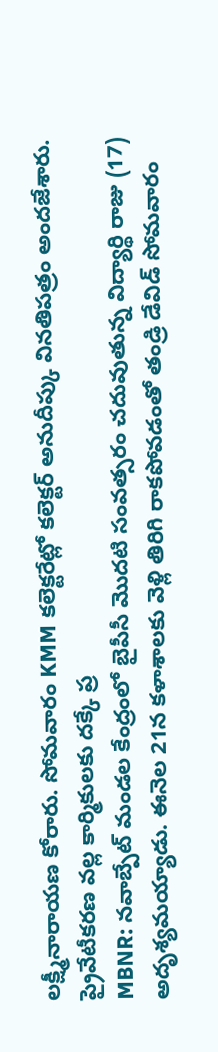లక్ష్మీనారాయణ కోరారు. సోమవారం KMM కలెక్టరేట్లో కలెక్టర్ అనుదీప్కు వినతిపత్రం అందజేశారు. ప్రైవేటీకరణ వల్ల కార్మికులకు దక్కే ప్ర
MBNR: నవాబ్పేట్ మండల కేంద్రంలో బైపీసీ మొదటి సంవత్సరం చదువుతున్న విద్యార్థి రాజు (17) అదృశ్యమయ్యాడు. ఈనెల 21న కళాశాలకు వెళ్లి తిరిగి రాకపోవడంతో తండ్రి డేవిడ్ సోమవారం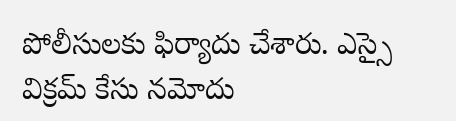పోలీసులకు ఫిర్యాదు చేశారు. ఎస్సై విక్రమ్ కేసు నమోదు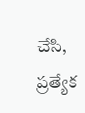చేసి, ప్రత్యేక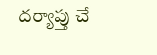దర్యాప్తు చే